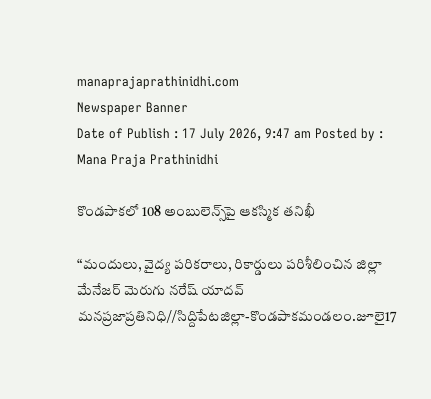manaprajaprathinidhi.com
Newspaper Banner
Date of Publish : 17 July 2026, 9:47 am Posted by : Mana Praja Prathinidhi

కొండపాకలో 108 అంబులెన్స్‌పై ఆకస్మిక తనిఖీ

“మందులు, వైద్య పరికరాలు, రికార్డులు పరిశీలించిన జిల్లా మేనేజర్ మెరుగు నరేష్ యాదవ్
మనప్రజాప్రతినిధి//సిద్దిపేటజిల్లా-కొండపాకమండలం.జూలై17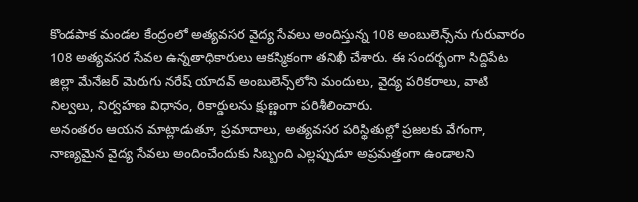కొండపాక మండల కేంద్రంలో అత్యవసర వైద్య సేవలు అందిస్తున్న 108 అంబులెన్స్‌ను గురువారం 108 అత్యవసర సేవల ఉన్నతాధికారులు ఆకస్మికంగా తనిఖీ చేశారు. ఈ సందర్భంగా సిద్దిపేట జిల్లా మేనేజర్ మెరుగు నరేష్ యాదవ్ అంబులెన్స్‌లోని మందులు, వైద్య పరికరాలు, వాటి నిల్వలు, నిర్వహణ విధానం, రికార్డులను క్షుణ్ణంగా పరిశీలించారు.
అనంతరం ఆయన మాట్లాడుతూ, ప్రమాదాలు, అత్యవసర పరిస్థితుల్లో ప్రజలకు వేగంగా, నాణ్యమైన వైద్య సేవలు అందించేందుకు సిబ్బంది ఎల్లప్పుడూ అప్రమత్తంగా ఉండాలని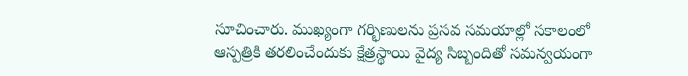సూచించారు. ముఖ్యంగా గర్భిణులను ప్రసవ సమయాల్లో సకాలంలో ఆస్పత్రికి తరలించేందుకు క్షేత్రస్థాయి వైద్య సిబ్బందితో సమన్వయంగా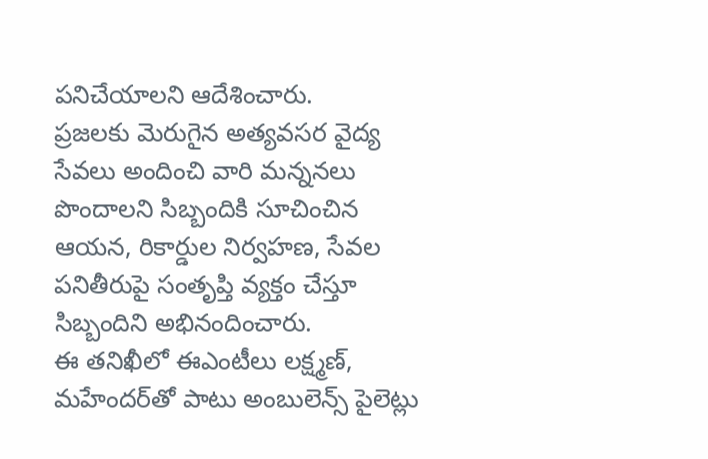పనిచేయాలని ఆదేశించారు.
ప్రజలకు మెరుగైన అత్యవసర వైద్య సేవలు అందించి వారి మన్ననలు పొందాలని సిబ్బందికి సూచించిన ఆయన, రికార్డుల నిర్వహణ, సేవల పనితీరుపై సంతృప్తి వ్యక్తం చేస్తూ సిబ్బందిని అభినందించారు.
ఈ తనిఖీలో ఈఎంటీలు లక్ష్మణ్, మహేందర్‌తో పాటు అంబులెన్స్ పైలెట్లు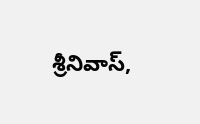శ్రీనివాస్,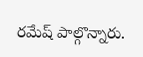రమేష్ పాల్గొన్నారు.